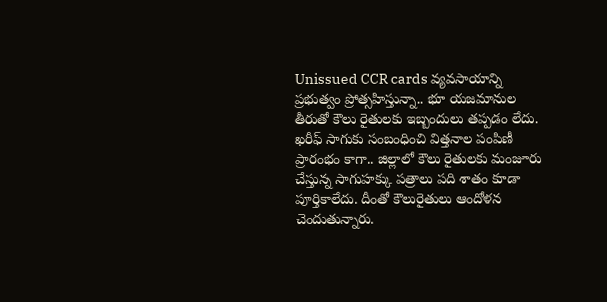Unissued CCR cards వ్యవసాయాన్ని ప్రభుత్వం ప్రోత్సహిస్తున్నా.. భూ యజమానుల తీరుతో కౌలు రైతులకు ఇబ్బందులు తప్పడం లేదు. ఖరీఫ్ సాగుకు సంబంధించి విత్తనాల పంపిణీ ప్రారంభం కాగా.. జిల్లాలో కౌలు రైతులకు మంజూరు చేస్తున్న సాగుహక్కు పత్రాలు పది శాతం కూడా పూర్తికాలేదు. దీంతో కౌలురైతులు ఆందోళన చెందుతున్నారు.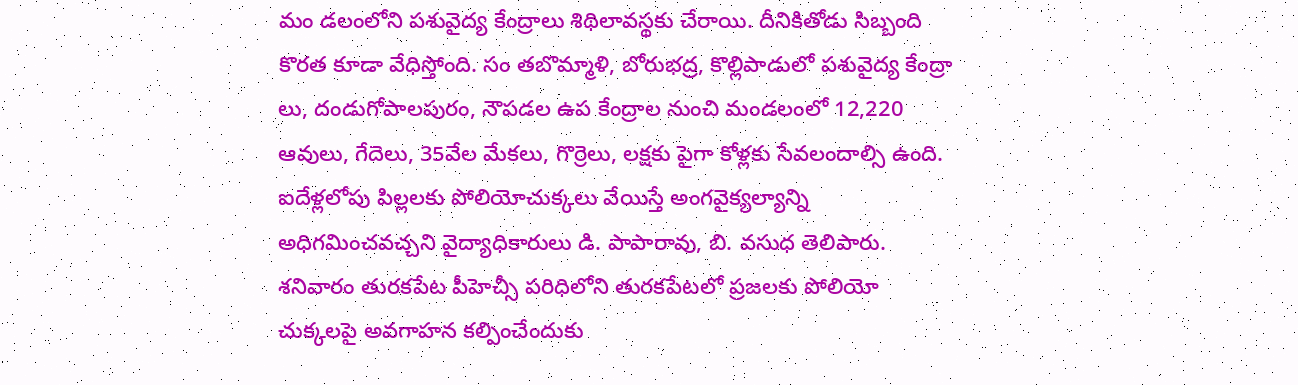మం డలంలోని పశువైద్య కేంద్రాలు శిథిలావస్థకు చేరాయి. దీనికితోడు సిబ్బంది కొరత కూడా వేధిస్తోంది. సం తబొమ్మాళి, బోరుభద్ర, కొల్లిపాడులో పశువైద్య కేంద్రా లు, దండుగోపాలపురం, నౌపడల ఉప కేంద్రాల నుంచి మండలంలో 12,220 ఆవులు, గేదెలు, 35వేల మేకలు, గొర్రెలు, లక్షకు పైగా కోళ్లకు సేవలందాల్సి ఉంది.
ఐదేళ్లలోపు పిల్లలకు పోలియోచుక్కలు వేయిస్తే అంగవైక్యల్యాన్ని అధిగమించవచ్చని వైద్యాధికారులు డి. పాపారావు, బి. వసుధ తెలిపారు. శనివారం తురకపేట పీహెచ్సీ పరిధిలోని తురకపేటలో ప్రజలకు పోలియో చుక్కలపై అవగాహన కల్పించేందుకు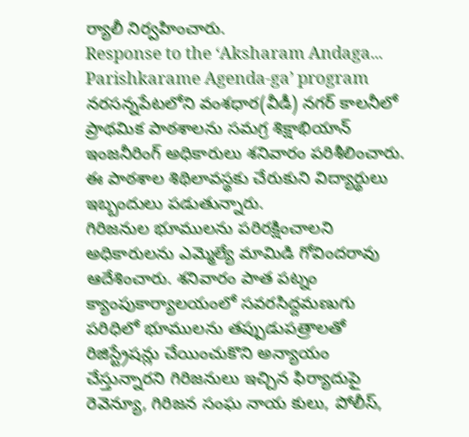ర్యాలీ నిర్వహించారు.
Response to the ‘Aksharam Andaga... Parishkarame Agenda-ga’ program నరసన్నపేటలోని వంశధార(వీడీ) నగర్ కాలనీలో ప్రాథమిక పాఠశాలను సమగ్ర శిక్షాభియాన్ ఇంజనీరింగ్ అధికారులు శనివారం పరిశీలించారు. ఈ పాఠశాల శిథిలావస్థకు చేరుకుని విద్యార్థులు ఇబ్బందులు పడుతున్నారు.
గిరిజనుల భూములను పరిరక్షించాలని అధికారులను ఎమ్మెల్యే మామిడి గోవిందరావు ఆదేశించారు. శనివారం పాత పట్నం క్యాంపుకార్యాలయంలో సవరసిద్దమణుగు పరిధిలో భూములను తప్పుడుపత్రాలతో రిజిస్ట్రేషన్లు చేయించుకొని అన్యాయం చేస్తున్నారని గిరిజనులు ఇచ్చిన ఫిర్యాదుపై రెవెన్యూ, గిరిజన సంఘ నాయ కులు, పోలీస్,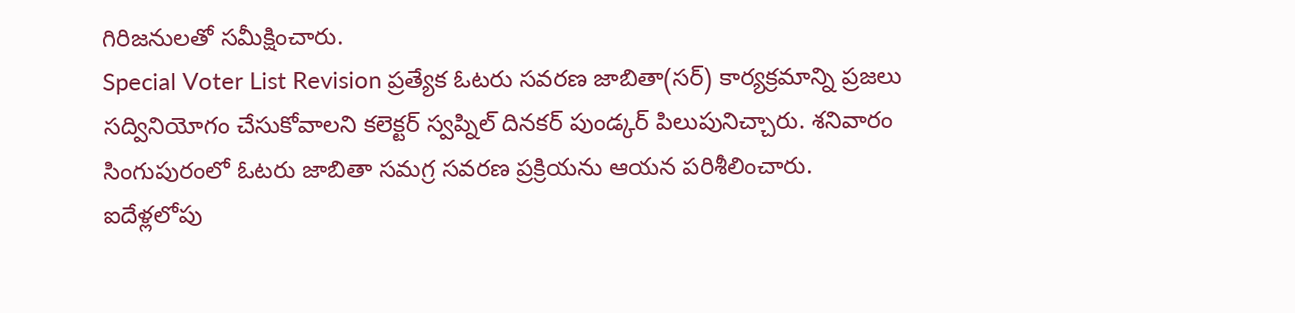గిరిజనులతో సమీక్షించారు.
Special Voter List Revision ప్రత్యేక ఓటరు సవరణ జాబితా(సర్) కార్యక్రమాన్ని ప్రజలు సద్వినియోగం చేసుకోవాలని కలెక్టర్ స్వప్నిల్ దినకర్ పుండ్కర్ పిలుపునిచ్చారు. శనివారం సింగుపురంలో ఓటరు జాబితా సమగ్ర సవరణ ప్రక్రియను ఆయన పరిశీలించారు.
ఐదేళ్లలోపు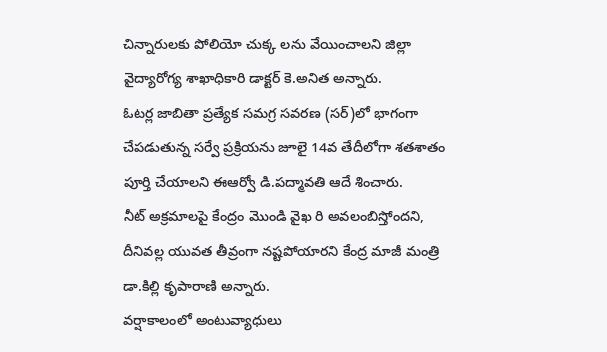చిన్నారులకు పోలియో చుక్క లను వేయించాలని జిల్లా వైద్యారోగ్య శాఖాధికారి డాక్టర్ కె.అనిత అన్నారు.
ఓటర్ల జాబితా ప్రత్యేక సమగ్ర సవరణ (సర్)లో భాగంగా చేపడుతున్న సర్వే ప్రక్రియను జూలై 14వ తేదీలోగా శతశాతం పూర్తి చేయాలని ఈఆర్వో డి.పద్మావతి ఆదే శించారు.
నీట్ అక్రమాలపై కేంద్రం మొండి వైఖ రి అవలంబిస్తోందని, దీనివల్ల యువత తీవ్రంగా నష్టపోయారని కేంద్ర మాజీ మంత్రి డా.కిల్లి కృపారాణి అన్నారు.
వర్షాకాలంలో అంటువ్యాధులు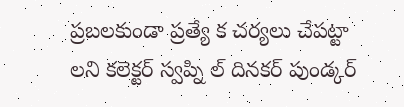ప్రబలకుండా ప్రత్యే క చర్యలు చేపట్టా లని కలెక్టర్ స్వప్ని ల్ దినకర్ పుండ్కర్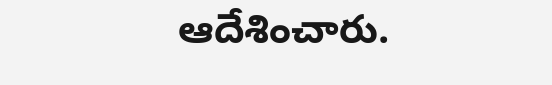ఆదేశించారు.